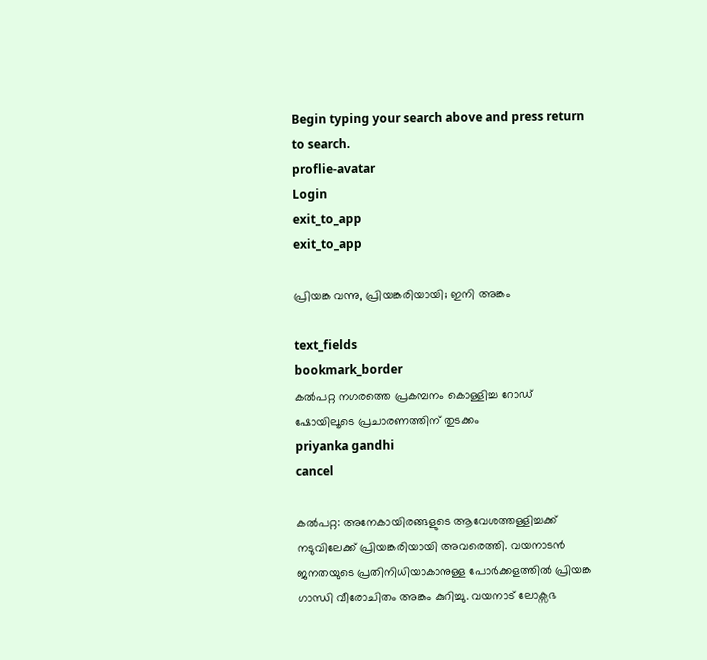Begin typing your search above and press return to search.
proflie-avatar
Login
exit_to_app
exit_to_app

പ്രിയങ്ക വന്നു, പ്രിയങ്കരിയായി; ഇനി അങ്കം

text_fields
bookmark_border
കൽപറ്റ നഗരത്തെ പ്രകമ്പനം കൊള്ളിച്ച റോഡ് ഷോയിലൂടെ പ്രചാരണത്തിന് തുടക്കം
priyanka gandhi
cancel

കൽപറ്റ: അനേകായിരങ്ങളുടെ ആവേശത്തള്ളിച്ചക്ക് നടുവിലേക്ക് പ്രിയങ്കരിയായി അവരെത്തി. വയനാടൻ ജനതയുടെ പ്രതിനിധിയാകാനുള്ള പോർക്കളത്തിൽ പ്രിയങ്ക ഗാന്ധി വീരോചിതം അങ്കം കുറിച്ചു. വയനാട് ലോക്സഭ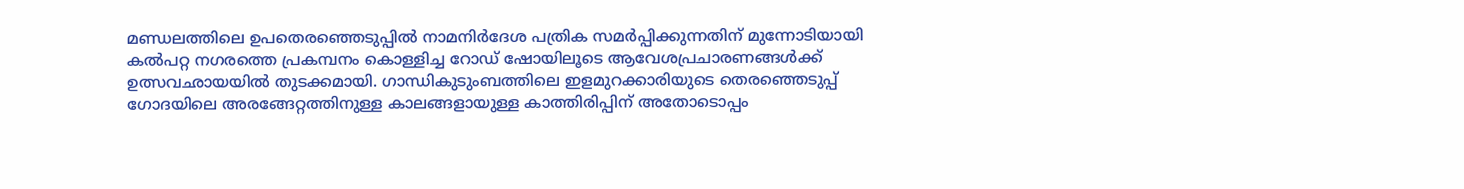മണ്ഡലത്തിലെ ഉപതെരഞ്ഞെടുപ്പിൽ നാമനിർദേശ പത്രിക സമർപ്പിക്കുന്നതിന് മുന്നോടിയായി കൽപറ്റ നഗരത്തെ പ്രകമ്പനം കൊള്ളിച്ച റോഡ് ഷോയിലൂടെ ആവേശപ്രചാരണങ്ങൾക്ക് ഉത്സവഛായയിൽ തുടക്കമായി. ഗാന്ധികുടുംബത്തിലെ ഇളമുറക്കാരിയുടെ തെരഞ്ഞെടുപ്പ് ഗോദയിലെ അരങ്ങേറ്റത്തിനുള്ള കാലങ്ങളായുള്ള കാത്തിരിപ്പിന് അതോടൊപ്പം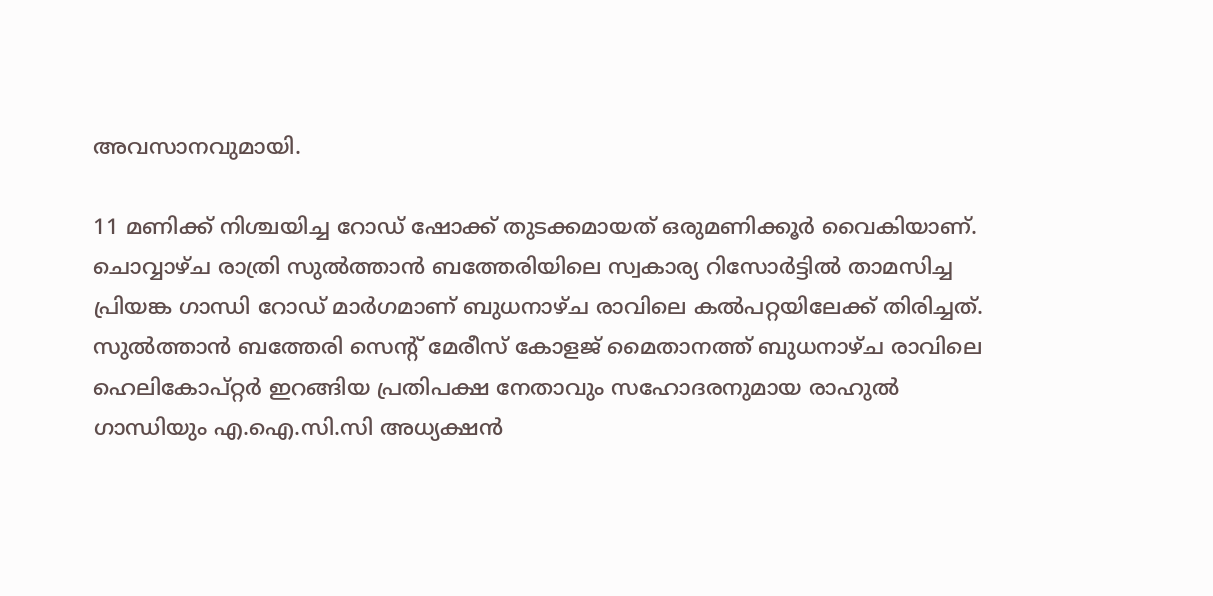അവസാനവുമായി.

11 മണിക്ക് നിശ്ചയിച്ച റോഡ് ഷോക്ക് തുടക്കമായത് ഒരുമണിക്കൂർ വൈകിയാണ്. ചൊവ്വാഴ്ച രാത്രി സുൽത്താൻ ബത്തേരിയിലെ സ്വകാര്യ റിസോർട്ടിൽ താമസിച്ച പ്രിയങ്ക ഗാന്ധി റോഡ് മാർഗമാണ് ബുധനാഴ്ച രാവിലെ കൽപറ്റയിലേക്ക് തിരിച്ചത്. സുൽത്താൻ ബത്തേരി സെന്‍റ് മേരീസ് കോളജ് മൈതാനത്ത് ബുധനാഴ്ച രാവിലെ ഹെലികോപ്റ്റർ ഇറങ്ങിയ പ്രതിപക്ഷ നേതാവും സഹോദരനുമായ രാഹുൽ ഗാന്ധിയും എ.ഐ.സി.സി അധ്യക്ഷൻ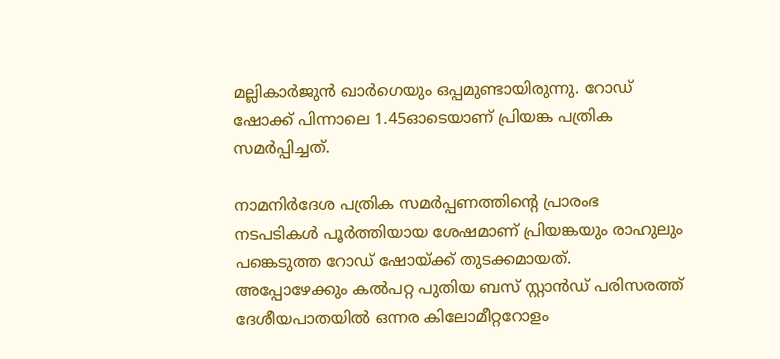മല്ലികാർജുൻ ഖാർഗെയും ഒപ്പമുണ്ടായിരുന്നു. റോഡ് ഷോക്ക് പിന്നാലെ 1.45ഓടെയാണ് പ്രിയങ്ക പത്രിക സമർപ്പിച്ചത്.

നാമനിർദേശ പത്രിക സമർപ്പണത്തിന്‍റെ പ്രാരംഭ നടപടികൾ പൂർത്തിയായ ശേഷമാണ് പ്രിയങ്കയും രാഹുലും പങ്കെടുത്ത റോഡ് ഷോയ്ക്ക് തുടക്കമായത്. അപ്പോഴേക്കും കൽപറ്റ പുതിയ ബസ് സ്റ്റാൻഡ് പരിസരത്ത് ദേശീയപാതയിൽ ഒന്നര കിലോമീറ്ററോളം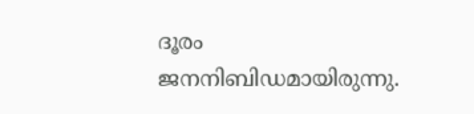ദൂരം ജനനിബിഡമായിരുന്നു.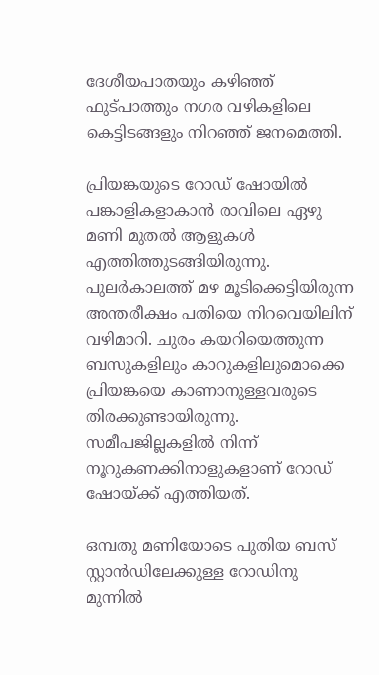ദേശീയപാതയും കഴിഞ്ഞ് ഫുട്പാത്തും നഗര വഴികളിലെ കെട്ടിടങ്ങളും നിറഞ്ഞ് ജനമെത്തി.

പ്രിയങ്കയുടെ റോഡ് ഷോയിൽ പങ്കാളികളാകാൻ രാവിലെ ഏഴു മണി മുതൽ ആളുകൾ എത്തിത്തുടങ്ങിയിരുന്നു. പുലർകാലത്ത് മഴ മൂടിക്കെട്ടിയിരുന്ന അന്തരീക്ഷം പതിയെ നിറവെയിലിന് വഴിമാറി. ചുരം കയറിയെത്തുന്ന ബസുകളിലും കാറുകളിലുമൊക്കെ പ്രിയങ്കയെ കാണാനുള്ളവരുടെ തിരക്കുണ്ടായിരുന്നു. സമീപജില്ലകളിൽ നിന്ന് നൂറുകണക്കിനാളുകളാണ് റോഡ് ഷോയ്ക്ക് എത്തിയത്.

ഒമ്പതു മണിയോടെ പുതിയ ബസ് സ്റ്റാൻഡിലേക്കുള്ള റോഡിനു മുന്നിൽ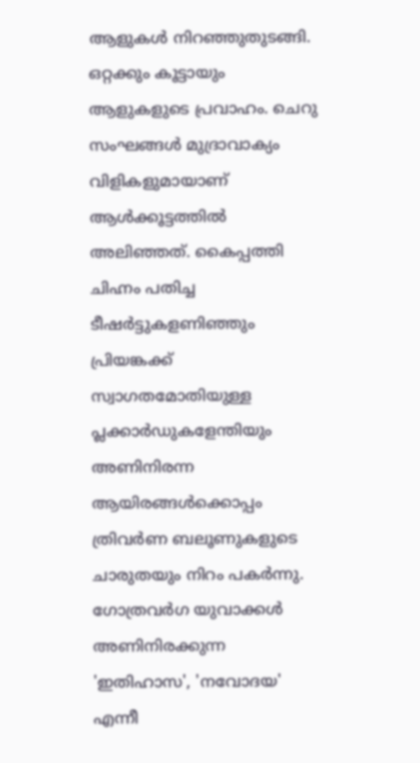ആളുകൾ നിറഞ്ഞുതുടങ്ങി. ഒറ്റക്കും കൂട്ടായും ആളുകളുടെ പ്രവാഹം. ചെറു സംഘങ്ങൾ മുദ്രാവാക്യം വിളികളുമായാണ് ആൾക്കൂട്ടത്തിൽ അലിഞ്ഞത്. കൈപ്പത്തി ചിഹ്നം പതിച്ച ടീഷർട്ടുകളണിഞ്ഞും പ്രിയങ്കക്ക് സ്വാഗതമോതിയുള്ള പ്ലക്കാർഡുകളേന്തിയും അണിനിരന്ന ആയിരങ്ങൾക്കൊപ്പം ത്രിവർണ ബലൂണുകളുടെ ചാരുതയും നിറം പകർന്നു. ഗോത്രവർഗ യുവാക്കൾ അണിനിരക്കുന്ന 'ഇതിഹാസ', 'നവോദയ' എന്നീ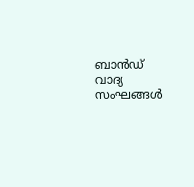ബാൻഡ് വാദ്യ സംഘങ്ങൾ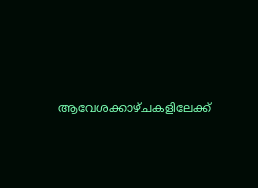ആവേശക്കാഴ്ചകളിലേക്ക്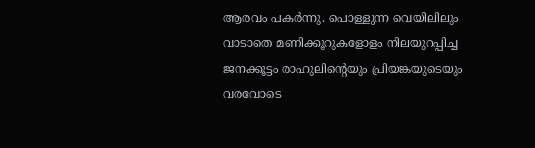ആരവം പകർന്നു. പൊള്ളുന്ന വെയിലിലും വാടാതെ മണിക്കൂറുകളോളം നിലയുറപ്പിച്ച ജനക്കൂട്ടം രാഹുലിന്‍റെയും പ്രിയങ്കയുടെയും വരവോടെ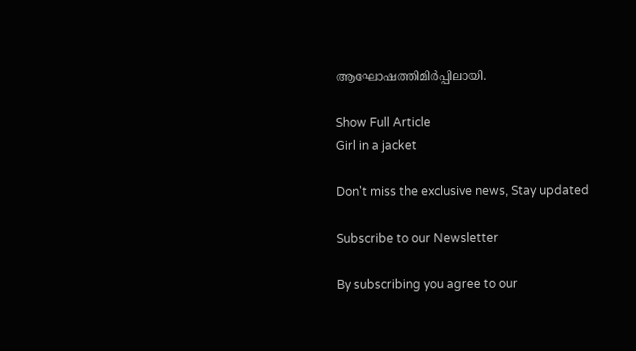ആഘോഷത്തിമിർപ്പിലായി.

Show Full Article
Girl in a jacket

Don't miss the exclusive news, Stay updated

Subscribe to our Newsletter

By subscribing you agree to our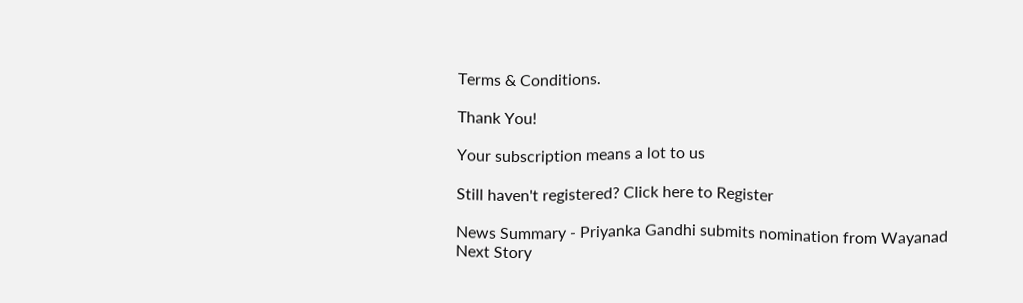Terms & Conditions.

Thank You!

Your subscription means a lot to us

Still haven't registered? Click here to Register

News Summary - Priyanka Gandhi submits nomination from Wayanad
Next Story